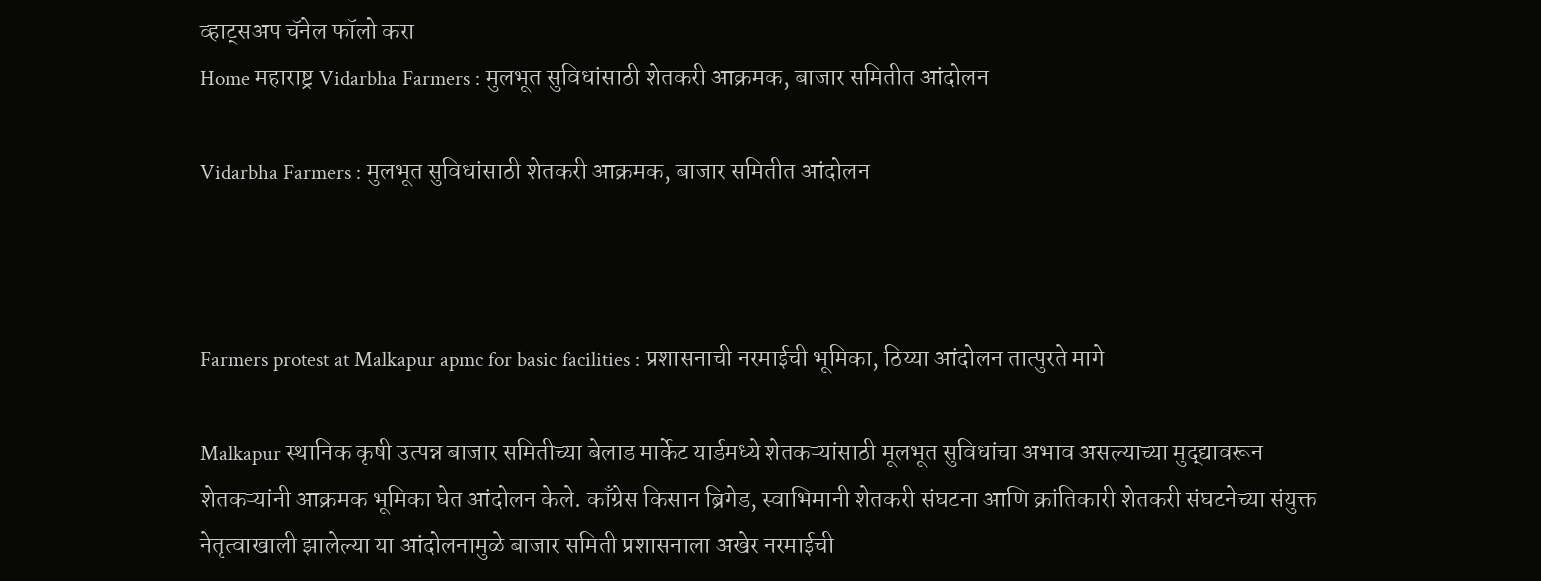व्हाट्सअप चॅनेल फॉलो करा
Home महाराष्ट्र Vidarbha Farmers : मुलभूत सुविधांसाठी शेतकरी आक्रमक, बाजार समितीत आंदोलन

Vidarbha Farmers : मुलभूत सुविधांसाठी शेतकरी आक्रमक, बाजार समितीत आंदोलन



Farmers protest at Malkapur apmc for basic facilities : प्रशासनाची नरमाईची भूमिका, ठिय्या आंदोलन तात्पुरते मागे

Malkapur स्थानिक कृषी उत्पन्न बाजार समितीच्या बेलाड मार्केट यार्डमध्ये शेतकऱ्यांसाठी मूलभूत सुविधांचा अभाव असल्याच्या मुद्द्यावरून शेतकऱ्यांनी आक्रमक भूमिका घेत आंदोलन केले. काँग्रेस किसान ब्रिगेड, स्वाभिमानी शेतकरी संघटना आणि क्रांतिकारी शेतकरी संघटनेच्या संयुक्त नेतृत्वाखाली झालेल्या या आंदोलनामुळे बाजार समिती प्रशासनाला अखेर नरमाईची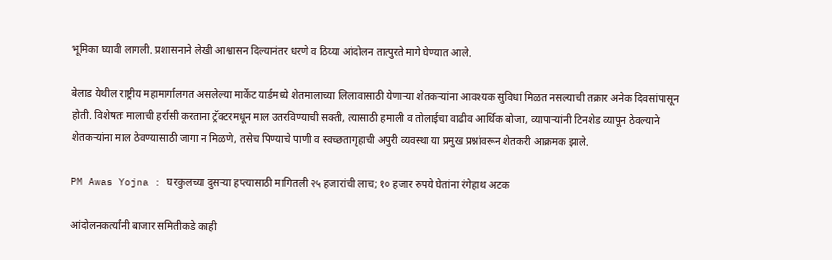भूमिका घ्यावी लागली. प्रशासनाने लेखी आश्वासन दिल्यानंतर धरणे व ठिय्या आंदोलन तात्पुरते मागे घेण्यात आले.

बेलाड येथील राष्ट्रीय महामार्गालगत असलेल्या मार्केट यार्डमध्ये शेतमालाच्या लिलावासाठी येणाऱ्या शेतकऱ्यांना आवश्यक सुविधा मिळत नसल्याची तक्रार अनेक दिवसांपासून होती. विशेषतः मालाची हर्रासी करताना ट्रॅक्टरमधून माल उतरविण्याची सक्ती, त्यासाठी हमाली व तोलाईचा वाढीव आर्थिक बोजा, व्यापाऱ्यांनी टिनशेड व्यापून ठेवल्याने शेतकऱ्यांना माल ठेवण्यासाठी जागा न मिळणे, तसेच पिण्याचे पाणी व स्वच्छतागृहाची अपुरी व्यवस्था या प्रमुख प्रश्नांवरून शेतकरी आक्रमक झाले.

PM Awas Yojna : घरकुलच्या दुसऱ्या हप्त्यासाठी मागितली २५ हजारांची लाच; १० हजार रुपये घेतांना रंगेहाथ अटक

आंदोलनकर्त्यांनी बाजार समितीकडे काही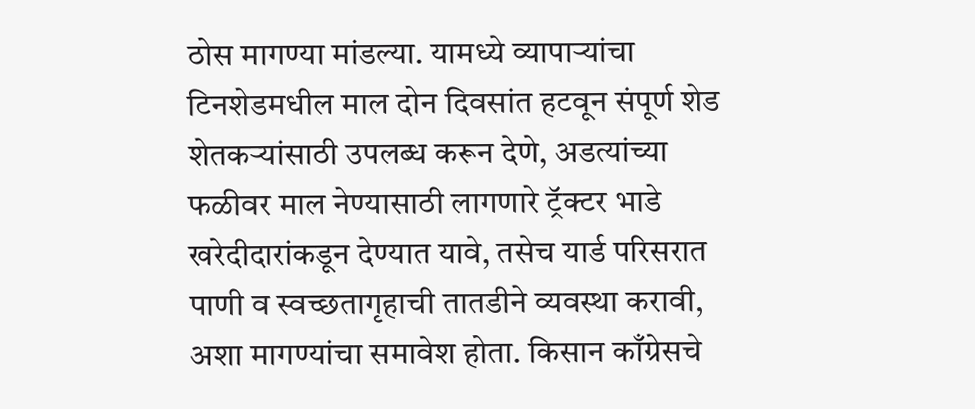ठोस मागण्या मांडल्या. यामध्ये व्यापाऱ्यांचा टिनशेडमधील माल दोन दिवसांत हटवून संपूर्ण शेड शेतकऱ्यांसाठी उपलब्ध करून देणे, अडत्यांच्या फळीवर माल नेण्यासाठी लागणारे ट्रॅक्टर भाडे खरेदीदारांकडून देण्यात यावे, तसेच यार्ड परिसरात पाणी व स्वच्छतागृहाची तातडीने व्यवस्था करावी, अशा मागण्यांचा समावेश होता. किसान काँग्रेसचे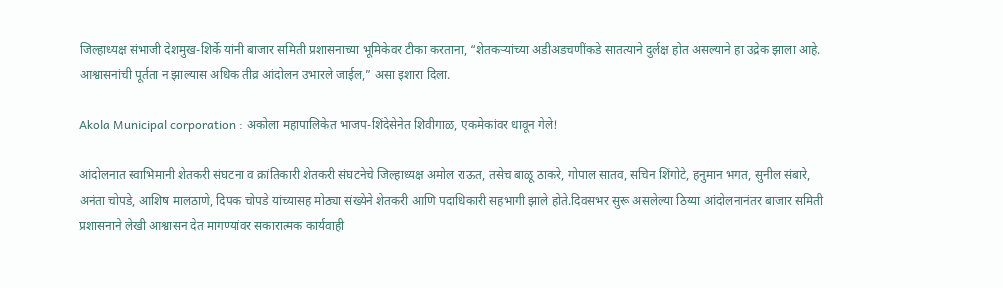जिल्हाध्यक्ष संभाजी देशमुख-शिर्के यांनी बाजार समिती प्रशासनाच्या भूमिकेवर टीका करताना, “शेतकऱ्यांच्या अडीअडचणींकडे सातत्याने दुर्लक्ष होत असल्याने हा उद्रेक झाला आहे. आश्वासनांची पूर्तता न झाल्यास अधिक तीव्र आंदोलन उभारले जाईल,” असा इशारा दिला.

Akola Municipal corporation : अकोला महापालिकेत भाजप-शिंदेसेनेत शिवीगाळ, एकमेकांवर धावून गेले!

आंदोलनात स्वाभिमानी शेतकरी संघटना व क्रांतिकारी शेतकरी संघटनेचे जिल्हाध्यक्ष अमोल राऊत, तसेच बाळू ठाकरे, गोपाल सातव, सचिन शिंगोटे, हनुमान भगत, सुनील संबारे, अनंता चोपडे, आशिष मालठाणे, दिपक चोपडे यांच्यासह मोठ्या संख्येने शेतकरी आणि पदाधिकारी सहभागी झाले होते.दिवसभर सुरू असलेल्या ठिय्या आंदोलनानंतर बाजार समिती प्रशासनाने लेखी आश्वासन देत मागण्यांवर सकारात्मक कार्यवाही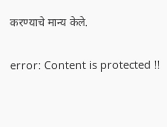करण्याचे मान्य केले.

error: Content is protected !!